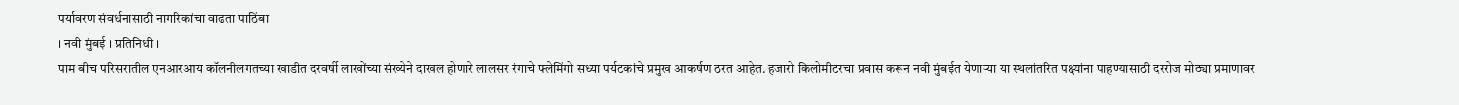पर्यावरण संवर्धनासाठी नागरिकांचा वाढता पाठिंबा
। नवी मुंबई । प्रतिनिधी ।
पाम बीच परिसरातील एनआरआय कॉलनीलगतच्या खाडीत दरवर्षी लाखोंच्या संख्येने दाखल होणारे लालसर रंगाचे फ्लेमिंगो सध्या पर्यटकांचे प्रमुख आकर्षण ठरत आहेत. हजारो किलोमीटरचा प्रवास करून नवी मुंबईत येणाऱ्या या स्थलांतरित पक्ष्यांना पाहण्यासाठी दररोज मोठ्या प्रमाणावर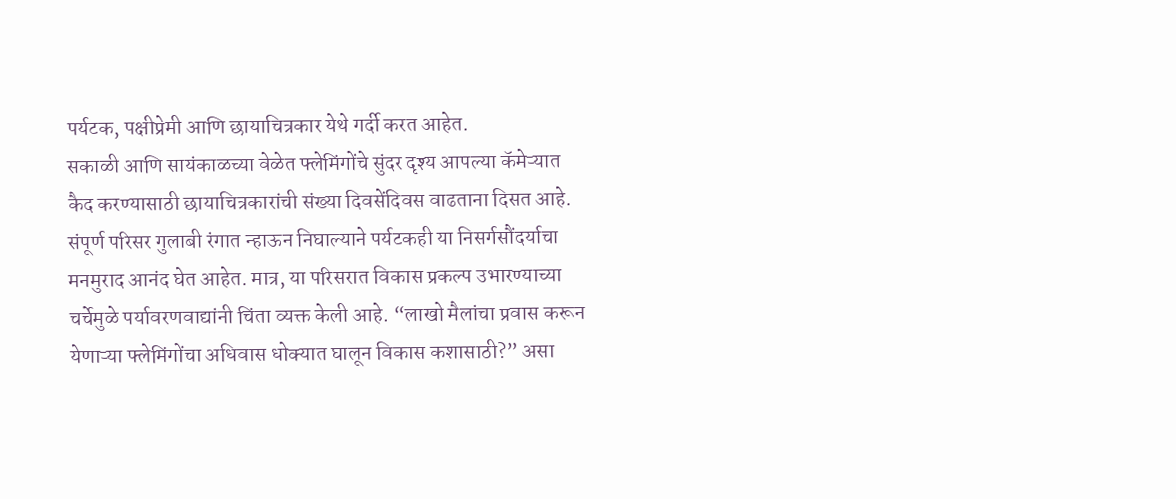पर्यटक, पक्षीप्रेमी आणि छायाचित्रकार येथे गर्दी करत आहेत.
सकाळी आणि सायंकाळच्या वेळेत फ्लेमिंगोंचे सुंदर दृश्य आपल्या कॅमेऱ्यात कैद करण्यासाठी छायाचित्रकारांची संख्या दिवसेंदिवस वाढताना दिसत आहे. संपूर्ण परिसर गुलाबी रंगात न्हाऊन निघाल्याने पर्यटकही या निसर्गसौंदर्याचा मनमुराद आनंद घेत आहेत. मात्र, या परिसरात विकास प्रकल्प उभारण्याच्या चर्चेमुळे पर्यावरणवाद्यांनी चिंता व्यक्त केली आहे. “लाखो मैलांचा प्रवास करून येणाऱ्या फ्लेमिंगोंचा अधिवास धोक्यात घालून विकास कशासाठी?” असा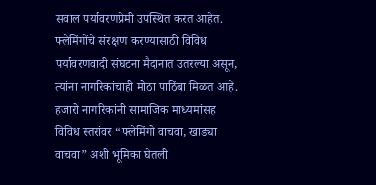सवाल पर्यावरणप्रेमी उपस्थित करत आहेत.
फ्लेमिंगोंचे संरक्षण करण्यासाठी विविध पर्यावरणवादी संघटना मैदानात उतरल्या असून, त्यांना नागरिकांचाही मोठा पाठिंबा मिळत आहे. हजारो नागरिकांनी सामाजिक माध्यमांसह विविध स्तरांवर “फ्लेमिंगो वाचवा, खाड्या वाचवा” अशी भूमिका घेतली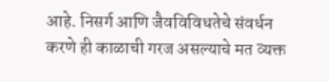आहे. निसर्ग आणि जैवविविधतेचे संवर्धन करणे ही काळाची गरज असल्याचे मत व्यक्त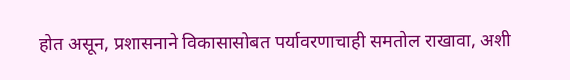होत असून, प्रशासनाने विकासासोबत पर्यावरणाचाही समतोल राखावा, अशी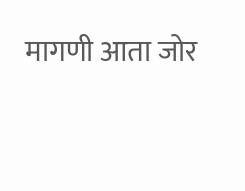मागणी आता जोर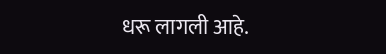धरू लागली आहे.